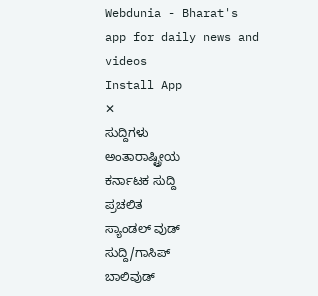Webdunia - Bharat's app for daily news and videos
Install App
✕
ಸುದ್ದಿಗಳು
ಅಂತಾರಾಷ್ಟ್ರೀಯ
ಕರ್ನಾಟಕ ಸುದ್ದಿ
ಪ್ರಚಲಿತ
ಸ್ಯಾಂಡಲ್ ವುಡ್
ಸುದ್ದಿ/ಗಾಸಿಪ್
ಬಾಲಿವುಡ್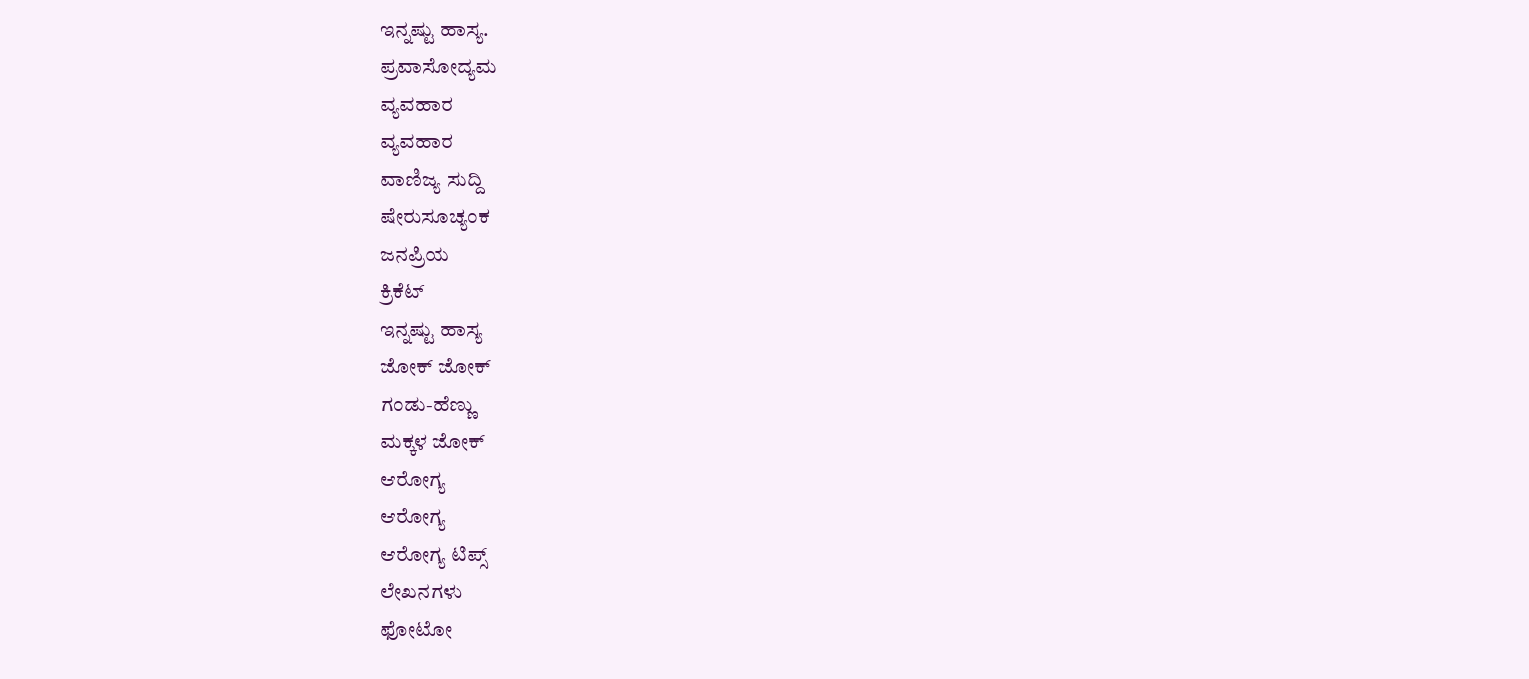ಇನ್ನಷ್ಟು ಹಾಸ್ಯ.
ಪ್ರವಾಸೋದ್ಯಮ
ವ್ಯವಹಾರ
ವ್ಯವಹಾರ
ವಾಣಿಜ್ಯ ಸುದ್ದಿ
ಷೇರುಸೂಚ್ಯಂಕ
ಜನಪ್ರಿಯ
ಕ್ರಿಕೆಟ್
ಇನ್ನಷ್ಟು ಹಾಸ್ಯ
ಜೋಕ್ ಜೋಕ್
ಗಂಡು-ಹೆಣ್ಣು
ಮಕ್ಕಳ ಜೋಕ್
ಆರೋಗ್ಯ
ಆರೋಗ್ಯ
ಆರೋಗ್ಯ ಟಿಪ್ಸ್
ಲೇಖನಗಳು
ಫೋಟೋ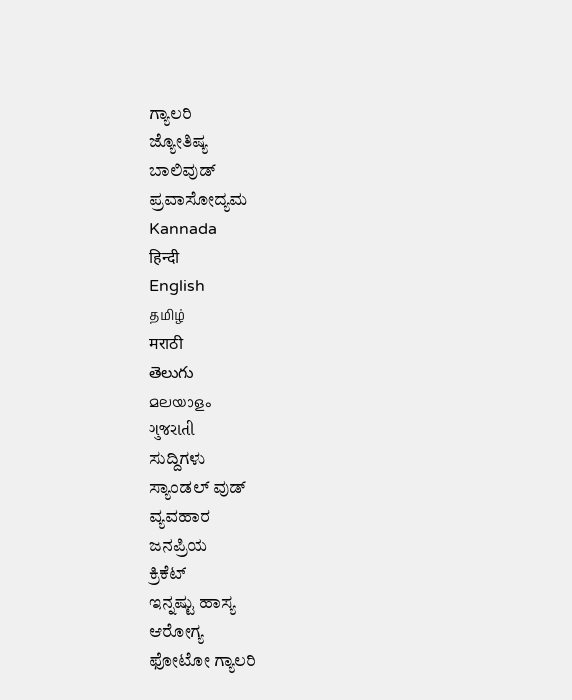ಗ್ಯಾಲರಿ
ಜ್ಯೋತಿಷ್ಯ
ಬಾಲಿವುಡ್
ಪ್ರವಾಸೋದ್ಯಮ
Kannada
हिन्दी
English
தமிழ்
मराठी
తెలుగు
മലയാളം
ગુજરાતી
ಸುದ್ದಿಗಳು
ಸ್ಯಾಂಡಲ್ ವುಡ್
ವ್ಯವಹಾರ
ಜನಪ್ರಿಯ
ಕ್ರಿಕೆಟ್
ಇನ್ನಷ್ಟು ಹಾಸ್ಯ
ಆರೋಗ್ಯ
ಫೋಟೋ ಗ್ಯಾಲರಿ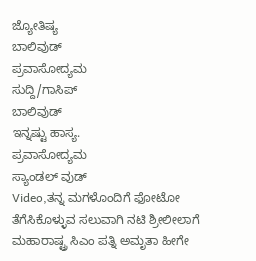ಜ್ಯೋತಿಷ್ಯ
ಬಾಲಿವುಡ್
ಪ್ರವಾಸೋದ್ಯಮ
ಸುದ್ದಿ/ಗಾಸಿಪ್
ಬಾಲಿವುಡ್
ಇನ್ನಷ್ಟು ಹಾಸ್ಯ.
ಪ್ರವಾಸೋದ್ಯಮ
ಸ್ಯಾಂಡಲ್ ವುಡ್
Video,ತನ್ನ ಮಗಳೊಂದಿಗೆ ಫೋಟೋ ತೆಗೆಸಿಕೊಳ್ಳುವ ಸಲುವಾಗಿ ನಟಿ ಶ್ರೀಲೀಲಾಗೆ ಮಹಾರಾಷ್ಟ್ರ ಸಿಎಂ ಪತ್ನಿ ಅಮೃತಾ ಹೀಗೇ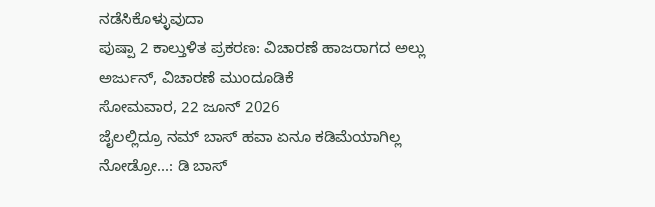ನಡೆಸಿಕೊಳ್ಳುವುದಾ
ಪುಷ್ಪಾ 2 ಕಾಲ್ತುಳಿತ ಪ್ರಕರಣ: ವಿಚಾರಣೆ ಹಾಜರಾಗದ ಅಲ್ಲು ಅರ್ಜುನ್, ವಿಚಾರಣೆ ಮುಂದೂಡಿಕೆ
ಸೋಮವಾರ, 22 ಜೂನ್ 2026
ಜೈಲಲ್ಲಿದ್ರೂ ನಮ್ ಬಾಸ್ ಹವಾ ಏನೂ ಕಡಿಮೆಯಾಗಿಲ್ಲ ನೋಡ್ರೋ...: ಡಿ ಬಾಸ್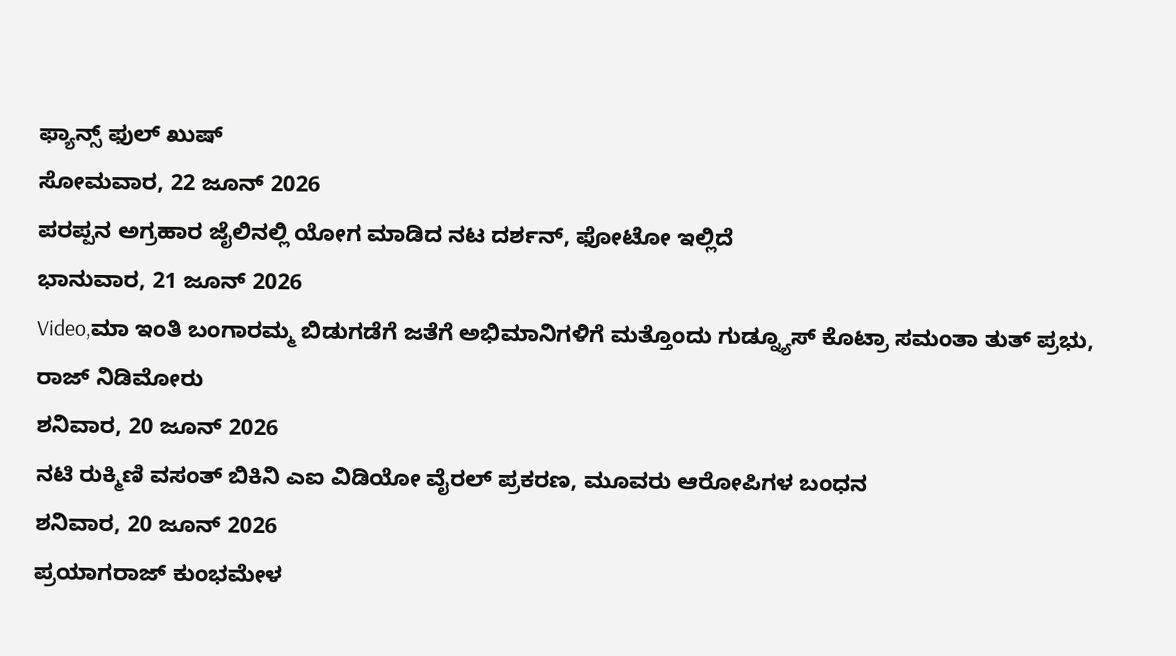ಫ್ಯಾನ್ಸ್ ಫುಲ್ ಖುಷ್
ಸೋಮವಾರ, 22 ಜೂನ್ 2026
ಪರಪ್ಪನ ಅಗ್ರಹಾರ ಜೈಲಿನಲ್ಲಿ ಯೋಗ ಮಾಡಿದ ನಟ ದರ್ಶನ್, ಫೋಟೋ ಇಲ್ಲಿದೆ
ಭಾನುವಾರ, 21 ಜೂನ್ 2026
Video,ಮಾ ಇಂತಿ ಬಂಗಾರಮ್ಮ ಬಿಡುಗಡೆಗೆ ಜತೆಗೆ ಅಭಿಮಾನಿಗಳಿಗೆ ಮತ್ತೊಂದು ಗುಡ್ನ್ಯೂಸ್ ಕೊಟ್ರಾ ಸಮಂತಾ ತುತ್ ಪ್ರಭು, ರಾಜ್ ನಿಡಿಮೋರು
ಶನಿವಾರ, 20 ಜೂನ್ 2026
ನಟಿ ರುಕ್ಮಿಣಿ ವಸಂತ್ ಬಿಕಿನಿ ಎಐ ವಿಡಿಯೋ ವೈರಲ್ ಪ್ರಕರಣ, ಮೂವರು ಆರೋಪಿಗಳ ಬಂಧನ
ಶನಿವಾರ, 20 ಜೂನ್ 2026
ಪ್ರಯಾಗರಾಜ್ ಕುಂಭಮೇಳ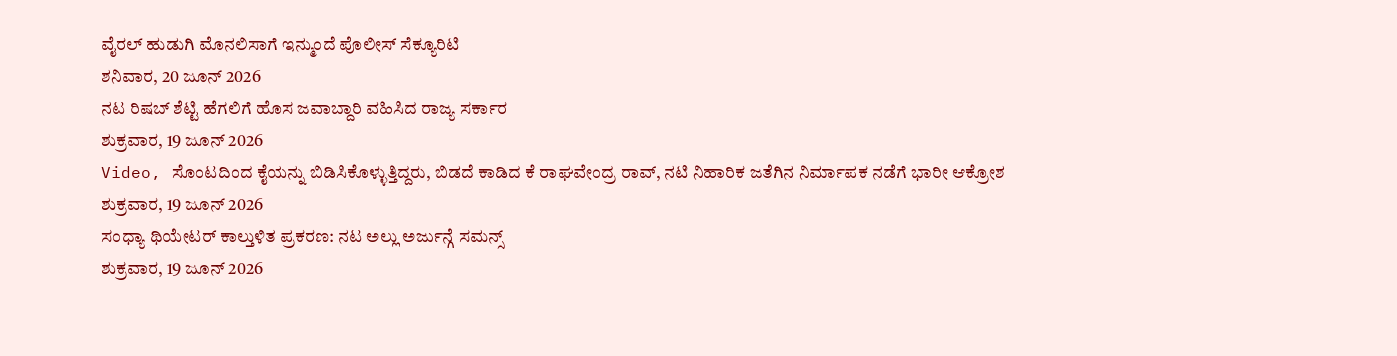ವೈರಲ್ ಹುಡುಗಿ ಮೊನಲಿಸಾಗೆ ಇನ್ಮುಂದೆ ಪೊಲೀಸ್ ಸೆಕ್ಯೂರಿಟಿ
ಶನಿವಾರ, 20 ಜೂನ್ 2026
ನಟ ರಿಷಬ್ ಶೆಟ್ಟಿ ಹೆಗಲಿಗೆ ಹೊಸ ಜವಾಬ್ದಾರಿ ವಹಿಸಿದ ರಾಜ್ಯ ಸರ್ಕಾರ
ಶುಕ್ರವಾರ, 19 ಜೂನ್ 2026
Video, ಸೊಂಟದಿಂದ ಕೈಯನ್ನು ಬಿಡಿಸಿಕೊಳ್ಳುತ್ತಿದ್ದರು, ಬಿಡದೆ ಕಾಡಿದ ಕೆ ರಾಘವೇಂದ್ರ ರಾವ್, ನಟಿ ನಿಹಾರಿಕ ಜತೆಗಿನ ನಿರ್ಮಾಪಕ ನಡೆಗೆ ಭಾರೀ ಆಕ್ರೋಶ
ಶುಕ್ರವಾರ, 19 ಜೂನ್ 2026
ಸಂಧ್ಯಾ ಥಿಯೇಟರ್ ಕಾಲ್ತುಳಿತ ಪ್ರಕರಣ: ನಟ ಅಲ್ಲು ಅರ್ಜುನ್ಗೆ ಸಮನ್ಸ್
ಶುಕ್ರವಾರ, 19 ಜೂನ್ 2026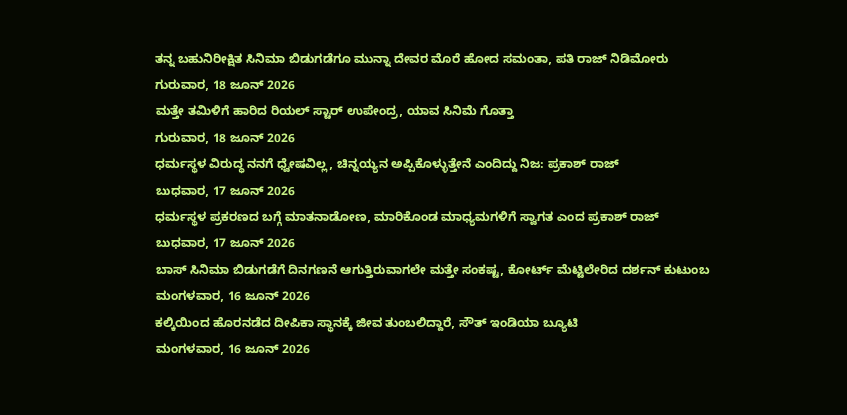ತನ್ನ ಬಹುನಿರೀಕ್ಷಿತ ಸಿನಿಮಾ ಬಿಡುಗಡೆಗೂ ಮುನ್ನಾ ದೇವರ ಮೊರೆ ಹೋದ ಸಮಂತಾ, ಪತಿ ರಾಜ್ ನಿಡಿಮೋರು
ಗುರುವಾರ, 18 ಜೂನ್ 2026
ಮತ್ತೇ ತಮಿಳಿಗೆ ಹಾರಿದ ರಿಯಲ್ ಸ್ಟಾರ್ ಉಪೇಂದ್ರ, ಯಾವ ಸಿನಿಮೆ ಗೊತ್ತಾ
ಗುರುವಾರ, 18 ಜೂನ್ 2026
ಧರ್ಮಸ್ಥಳ ವಿರುದ್ಧ ನನಗೆ ಧ್ವೇಷವಿಲ್ಲ, ಚಿನ್ನಯ್ಯನ ಅಪ್ಪಿಕೊಳ್ಳುತ್ತೇನೆ ಎಂದಿದ್ದು ನಿಜ: ಪ್ರಕಾಶ್ ರಾಜ್
ಬುಧವಾರ, 17 ಜೂನ್ 2026
ಧರ್ಮಸ್ಥಳ ಪ್ರಕರಣದ ಬಗ್ಗೆ ಮಾತನಾಡೋಣ, ಮಾರಿಕೊಂಡ ಮಾಧ್ಯಮಗಳಿಗೆ ಸ್ವಾಗತ ಎಂದ ಪ್ರಕಾಶ್ ರಾಜ್
ಬುಧವಾರ, 17 ಜೂನ್ 2026
ಬಾಸ್ ಸಿನಿಮಾ ಬಿಡುಗಡೆಗೆ ದಿನಗಣನೆ ಆಗುತ್ತಿರುವಾಗಲೇ ಮತ್ತೇ ಸಂಕಷ್ಟ, ಕೋರ್ಟ್ ಮೆಟ್ಟಿಲೇರಿದ ದರ್ಶನ್ ಕುಟುಂಬ
ಮಂಗಳವಾರ, 16 ಜೂನ್ 2026
ಕಲ್ಕಿಯಿಂದ ಹೊರನಡೆದ ದೀಪಿಕಾ ಸ್ಥಾನಕ್ಕೆ ಜೀವ ತುಂಬಲಿದ್ದಾರೆ, ಸೌತ್ ಇಂಡಿಯಾ ಬ್ಯೂಟಿ
ಮಂಗಳವಾರ, 16 ಜೂನ್ 2026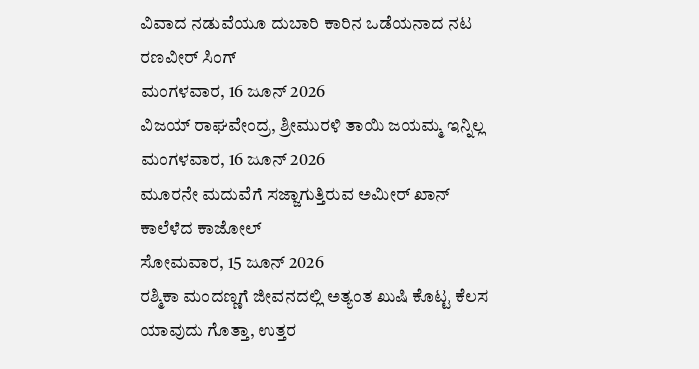ವಿವಾದ ನಡುವೆಯೂ ದುಬಾರಿ ಕಾರಿನ ಒಡೆಯನಾದ ನಟ ರಣವೀರ್ ಸಿಂಗ್
ಮಂಗಳವಾರ, 16 ಜೂನ್ 2026
ವಿಜಯ್ ರಾಘವೇಂದ್ರ, ಶ್ರೀಮುರಳಿ ತಾಯಿ ಜಯಮ್ಮ ಇನ್ನಿಲ್ಲ
ಮಂಗಳವಾರ, 16 ಜೂನ್ 2026
ಮೂರನೇ ಮದುವೆಗೆ ಸಜ್ಜಾಗುತ್ತಿರುವ ಅಮೀರ್ ಖಾನ್ ಕಾಲೆಳೆದ ಕಾಜೋಲ್
ಸೋಮವಾರ, 15 ಜೂನ್ 2026
ರಶ್ಮಿಕಾ ಮಂದಣ್ಣಗೆ ಜೀವನದಲ್ಲಿ ಅತ್ಯಂತ ಖುಷಿ ಕೊಟ್ಟ ಕೆಲಸ ಯಾವುದು ಗೊತ್ತಾ, ಉತ್ತರ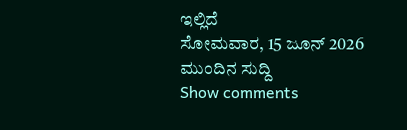ಇಲ್ಲಿದೆ
ಸೋಮವಾರ, 15 ಜೂನ್ 2026
ಮುಂದಿನ ಸುದ್ದಿ
Show comments